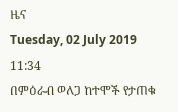ዜና
Tuesday, 02 July 2019 11:34
በምዕራብ ወለጋ ከተሞች የታጠቁ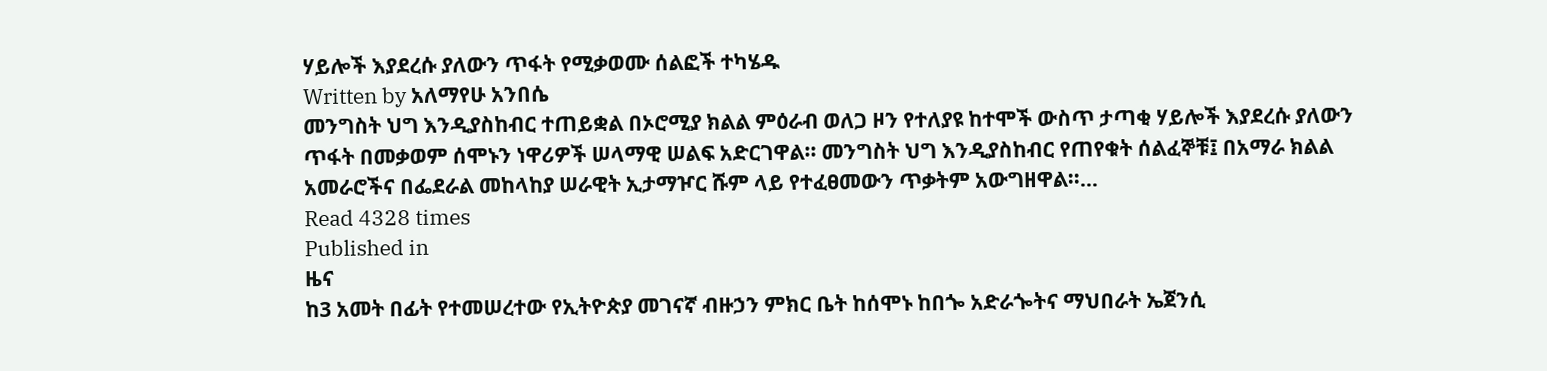ሃይሎች እያደረሱ ያለውን ጥፋት የሚቃወሙ ሰልፎች ተካሄዱ
Written by አለማየሁ አንበሴ
መንግስት ህግ እንዲያስከብር ተጠይቋል በኦሮሚያ ክልል ምዕራብ ወለጋ ዞን የተለያዩ ከተሞች ውስጥ ታጣቂ ሃይሎች እያደረሱ ያለውን ጥፋት በመቃወም ሰሞኑን ነዋሪዎች ሠላማዊ ሠልፍ አድርገዋል፡፡ መንግስት ህግ እንዲያስከብር የጠየቁት ሰልፈኞቹ፤ በአማራ ክልል አመራሮችና በፌደራል መከላከያ ሠራዊት ኢታማዦር ሹም ላይ የተፈፀመውን ጥቃትም አውግዘዋል፡፡…
Read 4328 times
Published in
ዜና
ከ3 አመት በፊት የተመሠረተው የኢትዮጵያ መገናኛ ብዙኃን ምክር ቤት ከሰሞኑ ከበጐ አድራጐትና ማህበራት ኤጀንሲ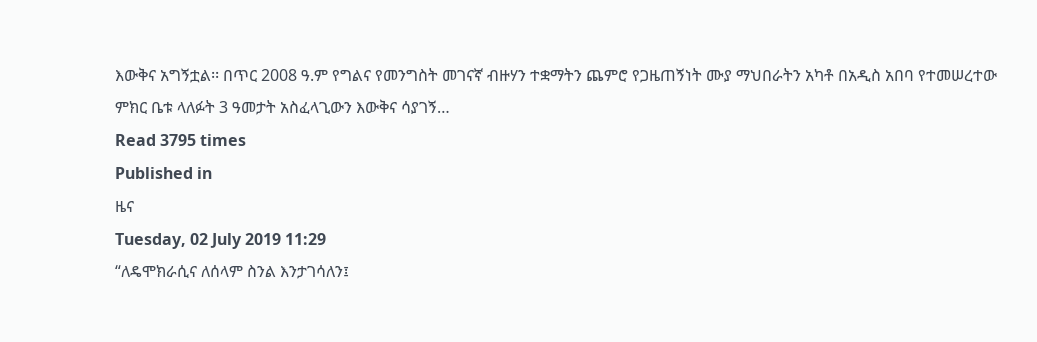እውቅና አግኝቷል፡፡ በጥር 2008 ዓ.ም የግልና የመንግስት መገናኛ ብዙሃን ተቋማትን ጨምሮ የጋዜጠኝነት ሙያ ማህበራትን አካቶ በአዲስ አበባ የተመሠረተው ምክር ቤቱ ላለፉት 3 ዓመታት አስፈላጊውን እውቅና ሳያገኝ…
Read 3795 times
Published in
ዜና
Tuesday, 02 July 2019 11:29
“ለዴሞክራሲና ለሰላም ስንል እንታገሳለን፤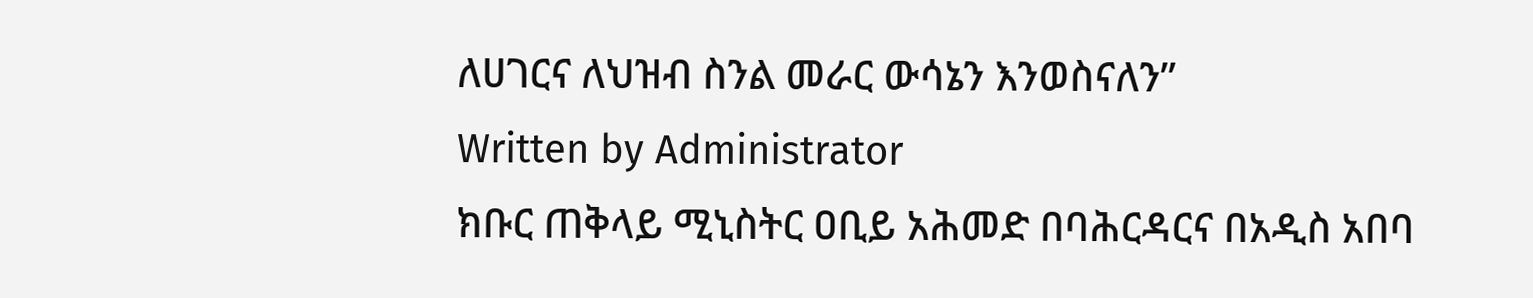ለሀገርና ለህዝብ ስንል መራር ውሳኔን እንወስናለን”
Written by Administrator
ክቡር ጠቅላይ ሚኒስትር ዐቢይ አሕመድ በባሕርዳርና በአዲስ አበባ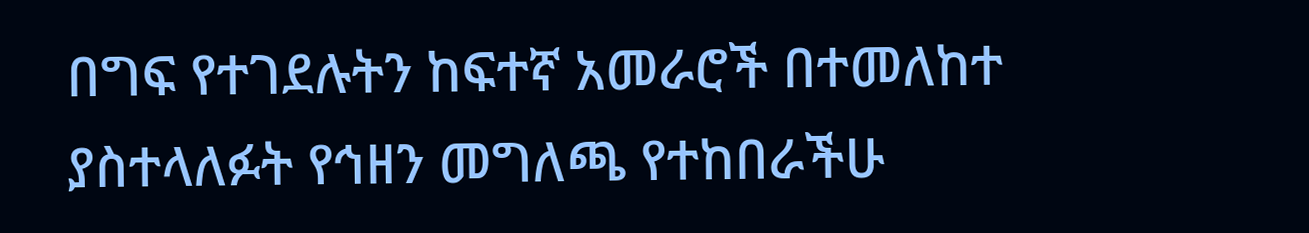በግፍ የተገደሉትን ከፍተኛ አመራሮች በተመለከተ ያስተላለፉት የኅዘን መግለጫ የተከበራችሁ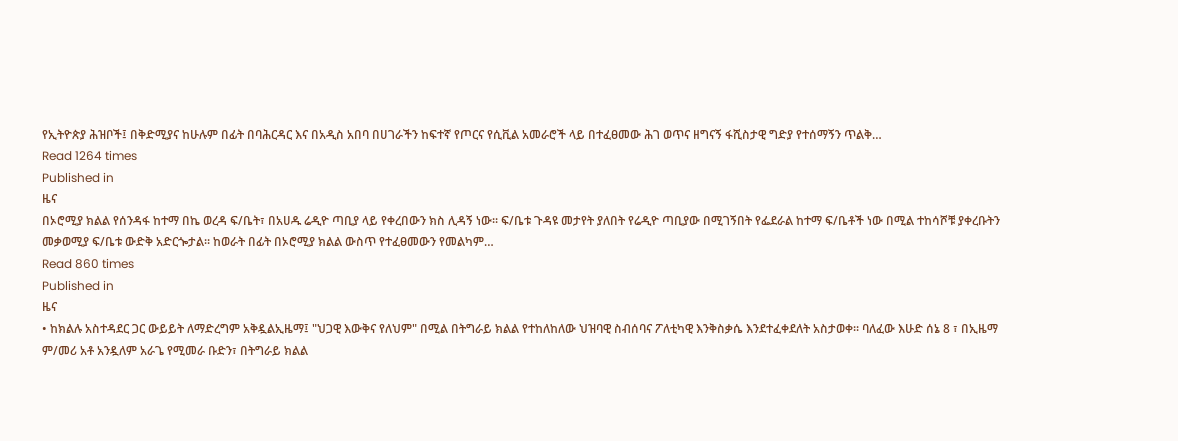የኢትዮጵያ ሕዝቦች፤ በቅድሚያና ከሁሉም በፊት በባሕርዳር እና በአዲስ አበባ በሀገራችን ከፍተኛ የጦርና የሲቪል አመራሮች ላይ በተፈፀመው ሕገ ወጥና ዘግናኝ ፋሺስታዊ ግድያ የተሰማኝን ጥልቅ…
Read 1264 times
Published in
ዜና
በኦሮሚያ ክልል የሰንዳፋ ከተማ በኬ ወረዳ ፍ/ቤት፣ በአሀዱ ሬዲዮ ጣቢያ ላይ የቀረበውን ክስ ሊዳኝ ነው፡፡ ፍ/ቤቱ ጉዳዩ መታየት ያለበት የሬዲዮ ጣቢያው በሚገኝበት የፌደራል ከተማ ፍ/ቤቶች ነው በሚል ተከሳሾቹ ያቀረቡትን መቃወሚያ ፍ/ቤቱ ውድቅ አድርጐታል፡፡ ከወራት በፊት በኦሮሚያ ክልል ውስጥ የተፈፀመውን የመልካም…
Read 860 times
Published in
ዜና
• ከክልሉ አስተዳደር ጋር ውይይት ለማድረግም አቅዷልኢዜማ፤ "ህጋዊ እውቅና የለህም" በሚል በትግራይ ክልል የተከለከለው ህዝባዊ ስብሰባና ፖለቲካዊ እንቅስቃሴ እንደተፈቀደለት አስታወቀ፡፡ ባለፈው እሁድ ሰኔ 8 ፣ በኢዜማ ም/መሪ አቶ አንዷለም አራጌ የሚመራ ቡድን፣ በትግራይ ክልል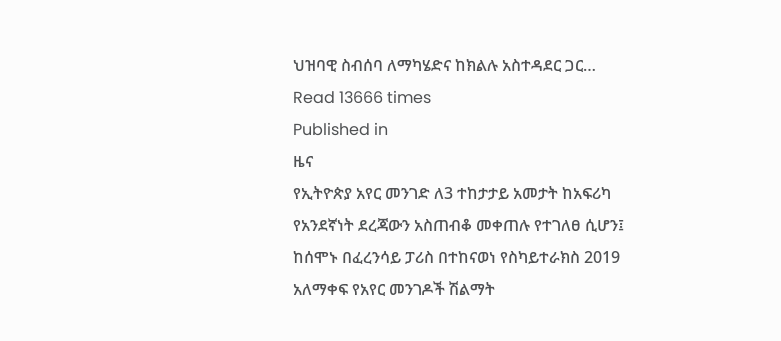ህዝባዊ ስብሰባ ለማካሄድና ከክልሉ አስተዳደር ጋር…
Read 13666 times
Published in
ዜና
የኢትዮጵያ አየር መንገድ ለ3 ተከታታይ አመታት ከአፍሪካ የአንደኛነት ደረጃውን አስጠብቆ መቀጠሉ የተገለፀ ሲሆን፤ ከሰሞኑ በፈረንሳይ ፓሪስ በተከናወነ የስካይተራክስ 2019 አለማቀፍ የአየር መንገዶች ሽልማት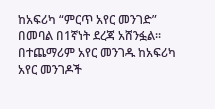ከአፍሪካ “ምርጥ አየር መንገድ” በመባል በ1ኛነት ደረጃ አሸንፏል፡፡ በተጨማሪም አየር መንገዱ ከአፍሪካ አየር መንገዶች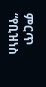ምርጥ “የቢዝነስ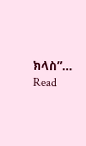ክላስ”…
Read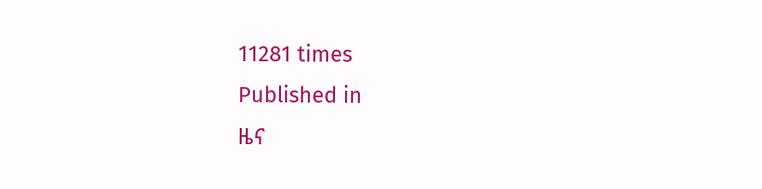11281 times
Published in
ዜና